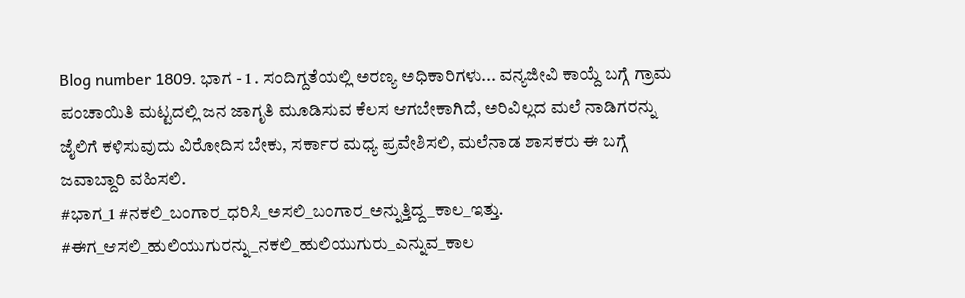Blog number 1809. ಭಾಗ - 1 . ಸಂದಿಗ್ದತೆಯಲ್ಲಿ ಅರಣ್ಯ ಅಧಿಕಾರಿಗಳು... ವನ್ಯಜೀವಿ ಕಾಯ್ದೆ ಬಗ್ಗೆ ಗ್ರಾಮ ಪಂಚಾಯಿತಿ ಮಟ್ಟದಲ್ಲಿ ಜನ ಜಾಗೃತಿ ಮೂಡಿಸುವ ಕೆಲಸ ಆಗಬೇಕಾಗಿದೆ, ಅರಿವಿಲ್ಲದ ಮಲೆ ನಾಡಿಗರನ್ನು ಜೈಲಿಗೆ ಕಳಿಸುವುದು ವಿರೋದಿಸ ಬೇಕು, ಸರ್ಕಾರ ಮಧ್ಯ ಪ್ರವೇಶಿಸಲಿ, ಮಲೆನಾಡ ಶಾಸಕರು ಈ ಬಗ್ಗೆ ಜವಾಬ್ದಾರಿ ವಹಿಸಲಿ.
#ಭಾಗ_1 #ನಕಲಿ_ಬಂಗಾರ_ಧರಿಸಿ_ಅಸಲಿ_ಬಂಗಾರ_ಅನ್ನುತ್ತಿದ್ದ_ಕಾಲ_ಇತ್ತು. #ಈಗ_ಆಸಲಿ_ಹುಲಿಯುಗುರನ್ನು_ನಕಲಿ_ಹುಲಿಯುಗುರು_ಎನ್ನುವ_ಕಾಲ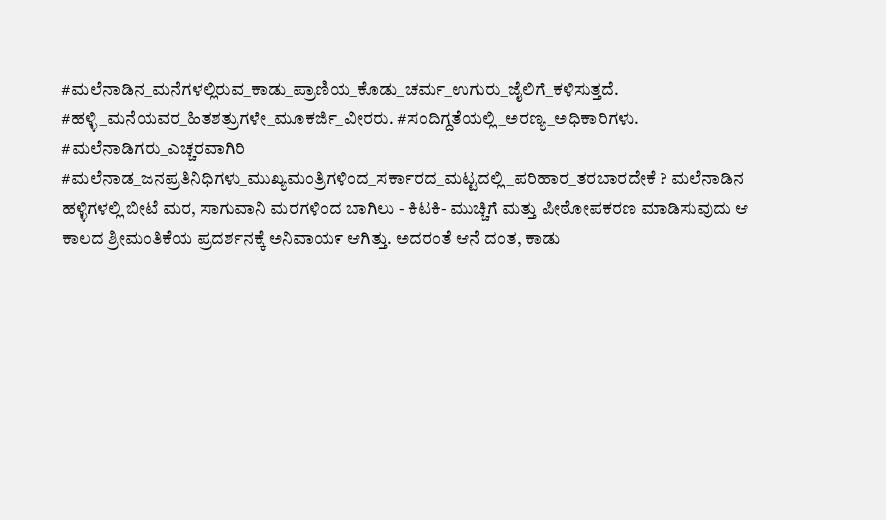#ಮಲೆನಾಡಿನ_ಮನೆಗಳಲ್ಲಿರುವ_ಕಾಡು_ಪ್ರಾಣಿಯ_ಕೊಡು_ಚರ್ಮ_ಉಗುರು_ಜೈಲಿಗೆ_ಕಳಿಸುತ್ತದೆ. #ಹಳ್ಳಿ_ಮನೆಯವರ_ಹಿತಶತ್ರುಗಳೇ_ಮೂಕರ್ಜಿ_ವೀರರು. #ಸಂದಿಗ್ದತೆಯಲ್ಲಿ_ಅರಣ್ಯ_ಅಧಿಕಾರಿಗಳು. #ಮಲೆನಾಡಿಗರು_ಎಚ್ಚರವಾಗಿರಿ #ಮಲೆನಾಡ_ಜನಪ್ರತಿನಿಧಿಗಳು_ಮುಖ್ಯಮಂತ್ರಿಗಳಿಂದ_ಸರ್ಕಾರದ_ಮಟ್ಟದಲ್ಲಿ_ಪರಿಹಾರ_ತರಬಾರದೇಕೆ ? ಮಲೆನಾಡಿನ ಹಳ್ಳಿಗಳಲ್ಲಿ ಬೀಟೆ ಮರ, ಸಾಗುವಾನಿ ಮರಗಳಿಂದ ಬಾಗಿಲು - ಕಿಟಕಿ- ಮುಚ್ಚಿಗೆ ಮತ್ತು ಪೀಠೋಪಕರಣ ಮಾಡಿಸುವುದು ಆ ಕಾಲದ ಶ್ರೀಮಂತಿಕೆಯ ಪ್ರದರ್ಶನಕ್ಕೆ ಅನಿವಾಯ೯ ಆಗಿತ್ತು. ಅದರಂತೆ ಆನೆ ದಂತ, ಕಾಡು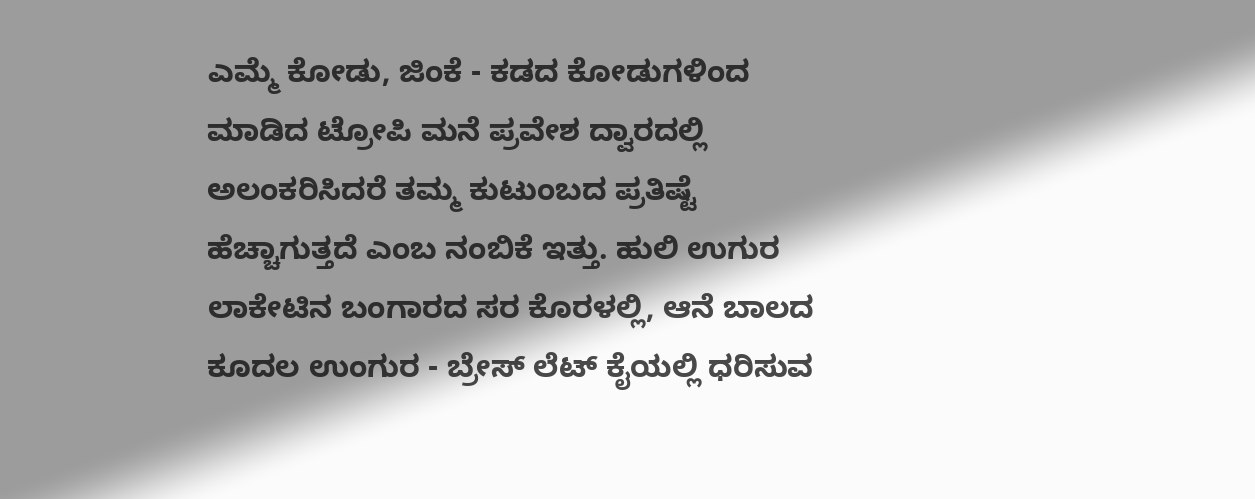ಎಮ್ಮೆ ಕೋಡು, ಜಿಂಕೆ - ಕಡದ ಕೋಡುಗಳಿಂದ ಮಾಡಿದ ಟ್ರೋಪಿ ಮನೆ ಪ್ರವೇಶ ದ್ವಾರದಲ್ಲಿ ಅಲಂಕರಿಸಿದರೆ ತಮ್ಮ ಕುಟುಂಬದ ಪ್ರತಿಷ್ಟೆ ಹೆಚ್ಚಾಗುತ್ತದೆ ಎಂಬ ನಂಬಿಕೆ ಇತ್ತು. ಹುಲಿ ಉಗುರ ಲಾಕೇಟಿನ ಬಂಗಾರದ ಸರ ಕೊರಳಲ್ಲಿ, ಆನೆ ಬಾಲದ ಕೂದಲ ಉಂಗುರ - ಬ್ರೇಸ್ ಲೆಟ್ ಕೈಯಲ್ಲಿ ಧರಿಸುವ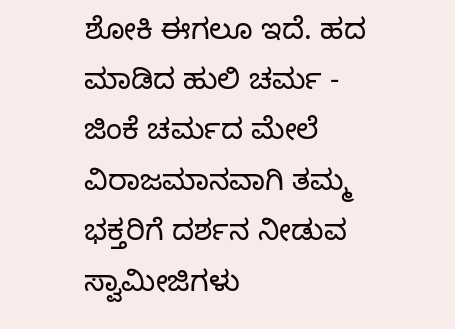ಶೋಕಿ ಈಗಲೂ ಇದೆ. ಹದ ಮಾಡಿದ ಹುಲಿ ಚರ್ಮ - ಜಿಂಕೆ ಚರ್ಮದ ಮೇಲೆ ವಿರಾಜಮಾನವಾಗಿ ತಮ್ಮ ಭಕ್ತರಿಗೆ ದರ್ಶನ ನೀಡುವ ಸ್ವಾಮೀಜಿಗಳು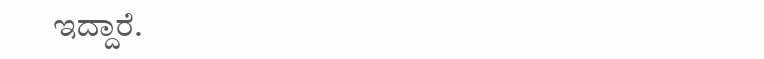ಇದ್ದಾರೆ.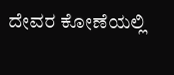ದೇವರ ಕೋಣೆಯಲ್ಲಿ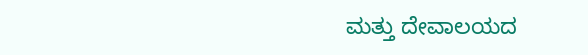ಮತ್ತು ದೇವಾಲಯದ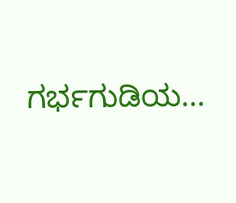ಗರ್ಭಗುಡಿಯ...